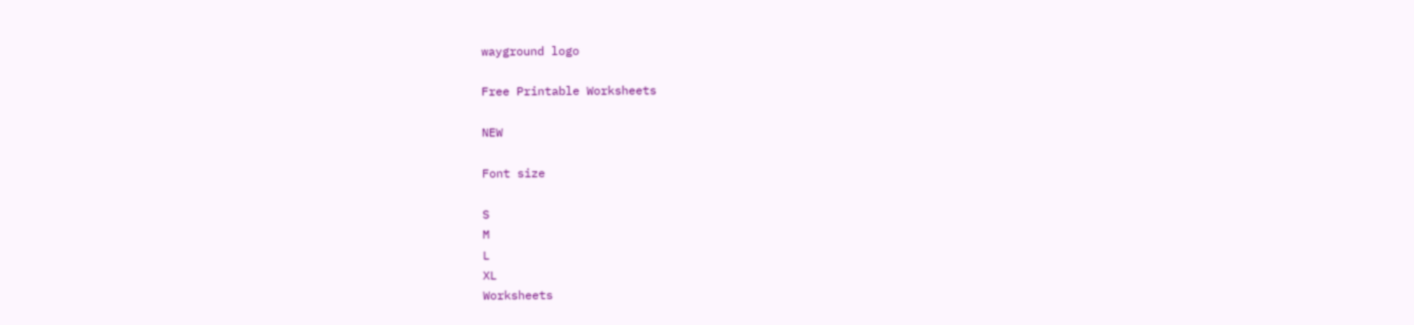wayground logo

Free Printable Worksheets

NEW

Font size

S
M
L
XL
Worksheets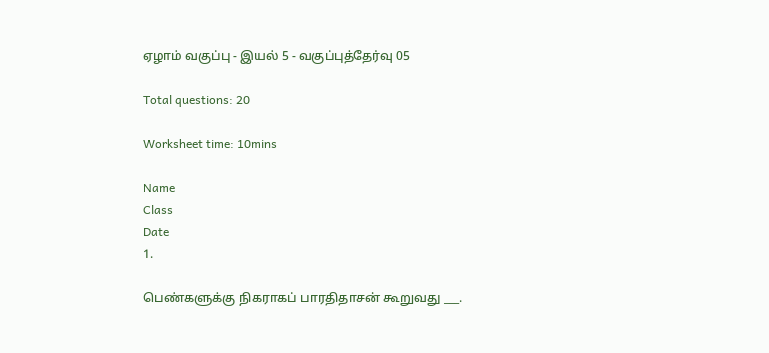ஏழாம் வகுப்பு - இயல் 5 - வகுப்புத்தேர்வு 05

Total questions: 20

Worksheet time: 10mins

Name
Class
Date
1.

பெண்களுக்கு நிகராகப் பாரதிதாசன் கூறுவது ___.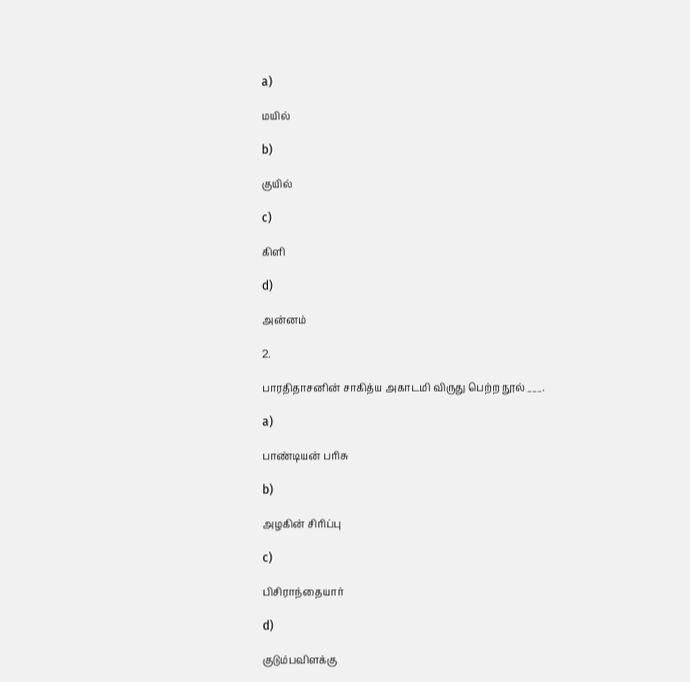a)

மயில்

b)

குயில்

c)

கிளி

d)

அன்னம்

2.

பாரதிதாசனின் சாகித்ய அகாடமி விருது பெற்ற நூல் ___.

a)

பாண்டியன் பரிசு

b)

அழகின் சிரிப்பு

c)

பிசிராந்தையார்

d)

குடும்பவிளக்கு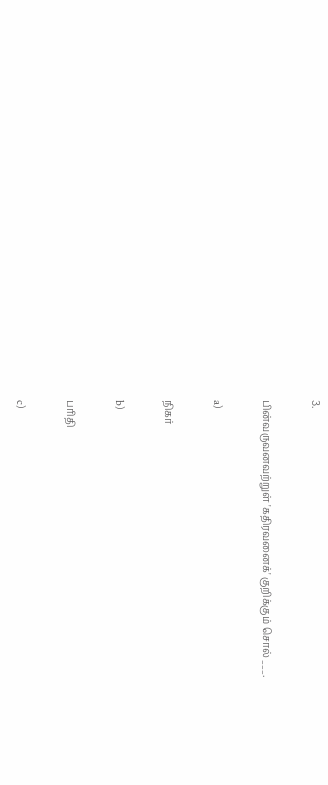3.

பின்வருவனவற்றுள் 'கதிரவனைக்' குறிக்கும் சொல் ___.

a)

நிகர்

b)

பரிதி

c)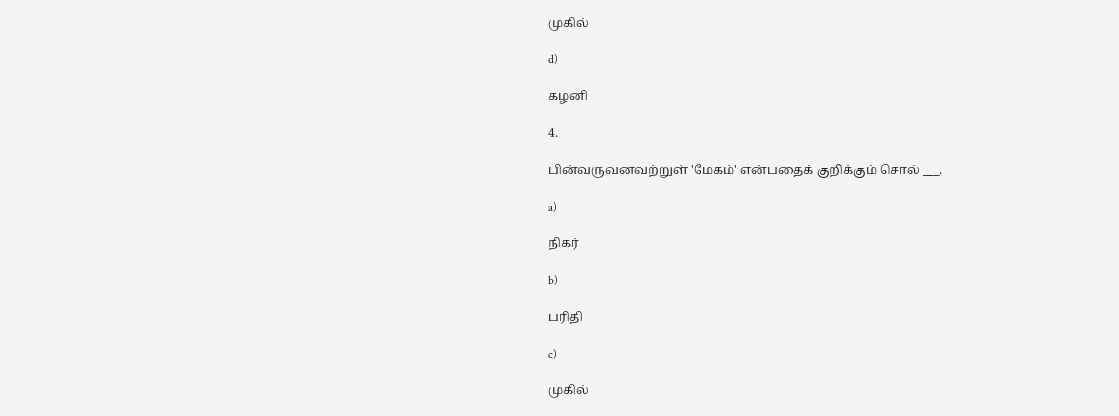முகில்

d)

கழனி

4.

பின்வருவனவற்றுள் 'மேகம்' என்பதைக் குறிக்கும் சொல் ___.

a)

நிகர்

b)

பரிதி

c)

முகில்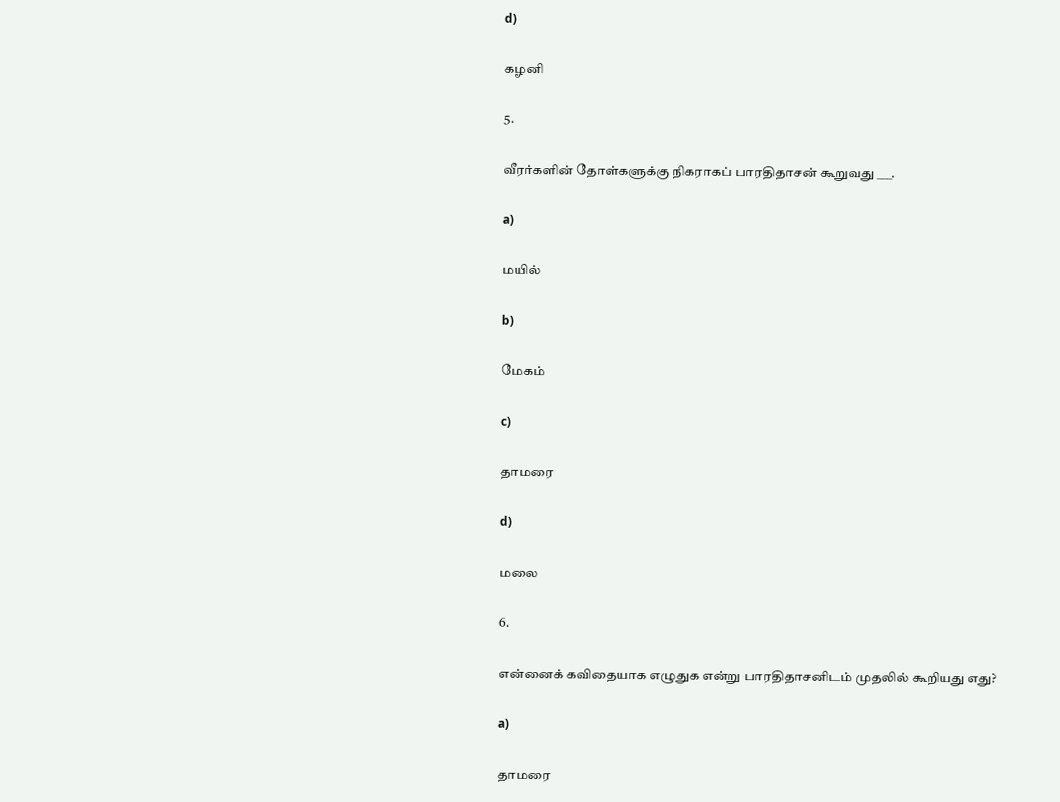d)

கழனி

5.

வீரர்களின் தோள்களுக்கு நிகராகப் பாரதிதாசன் கூறுவது ___.

a)

மயில்

b)

மேகம்

c)

தாமரை

d)

மலை

6.

என்னைக் கவிதையாக எழுதுக என்று பாரதிதாசனிடம் முதலில் கூறியது எது?

a)

தாமரை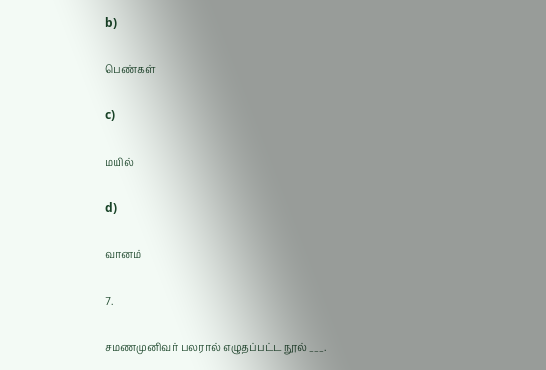b)

பெண்கள்

c)

மயில்

d)

வானம்

7.

சமணமுனிவர் பலரால் எழுதப்பட்ட நூல் ___.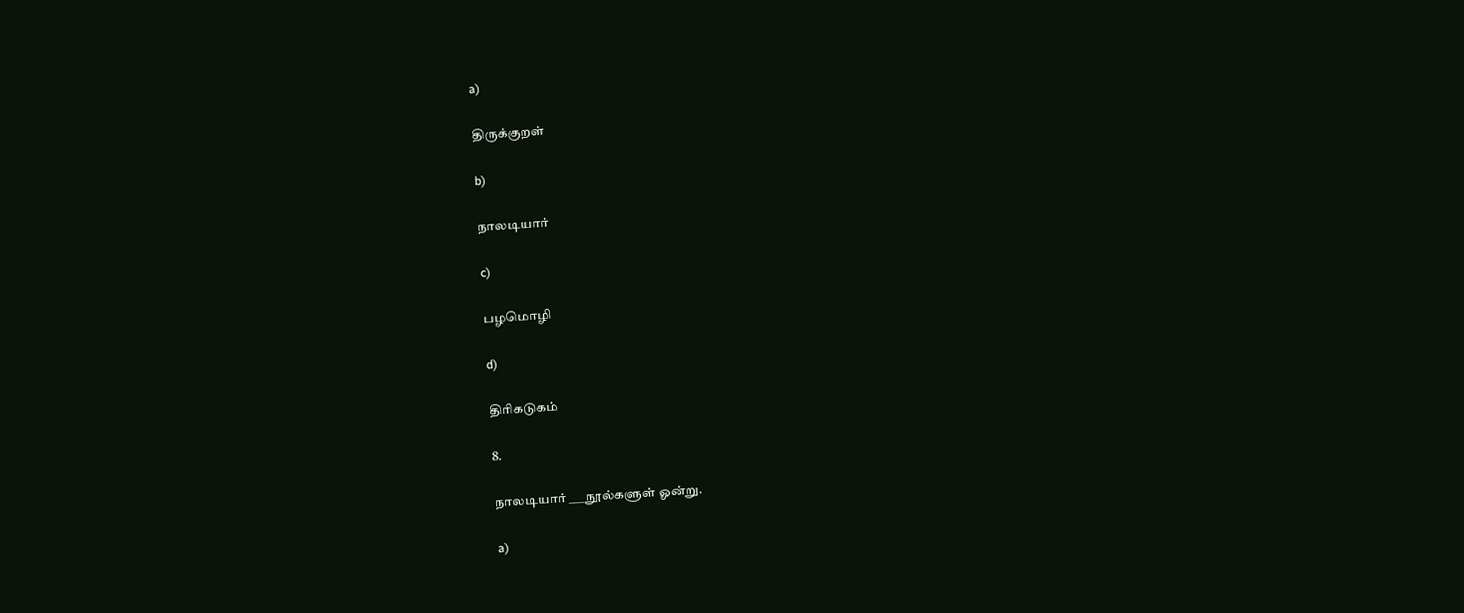a)

திருக்குறள்

b)

நாலடியார்

c)

பழமொழி

d)

திரிகடுகம்

8.

நாலடியார் ___ நூல்களுள் ஓன்று.

a)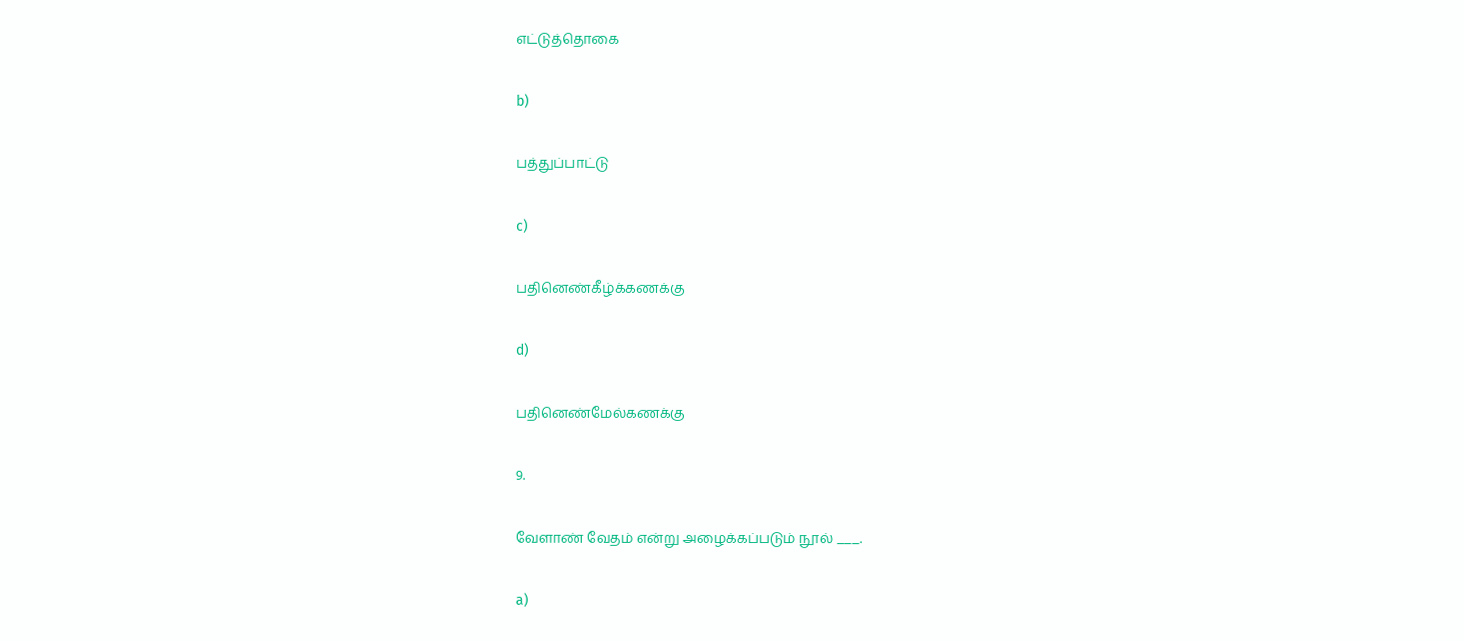எட்டுத்தொகை

b)

பத்துப்பாட்டு

c)

பதினெண்கீழ்க்கணக்கு

d)

பதினெண்மேல்கணக்கு

9.

வேளாண் வேதம் என்று அழைக்கப்படும் நூல் ___.

a)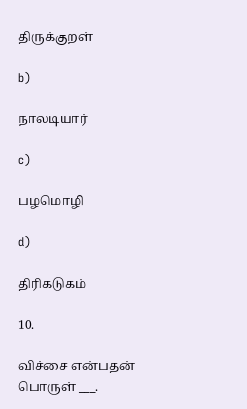திருக்குறள்

b)

நாலடியார்

c)

பழமொழி

d)

திரிகடுகம்

10.

விச்சை என்பதன் பொருள் ___.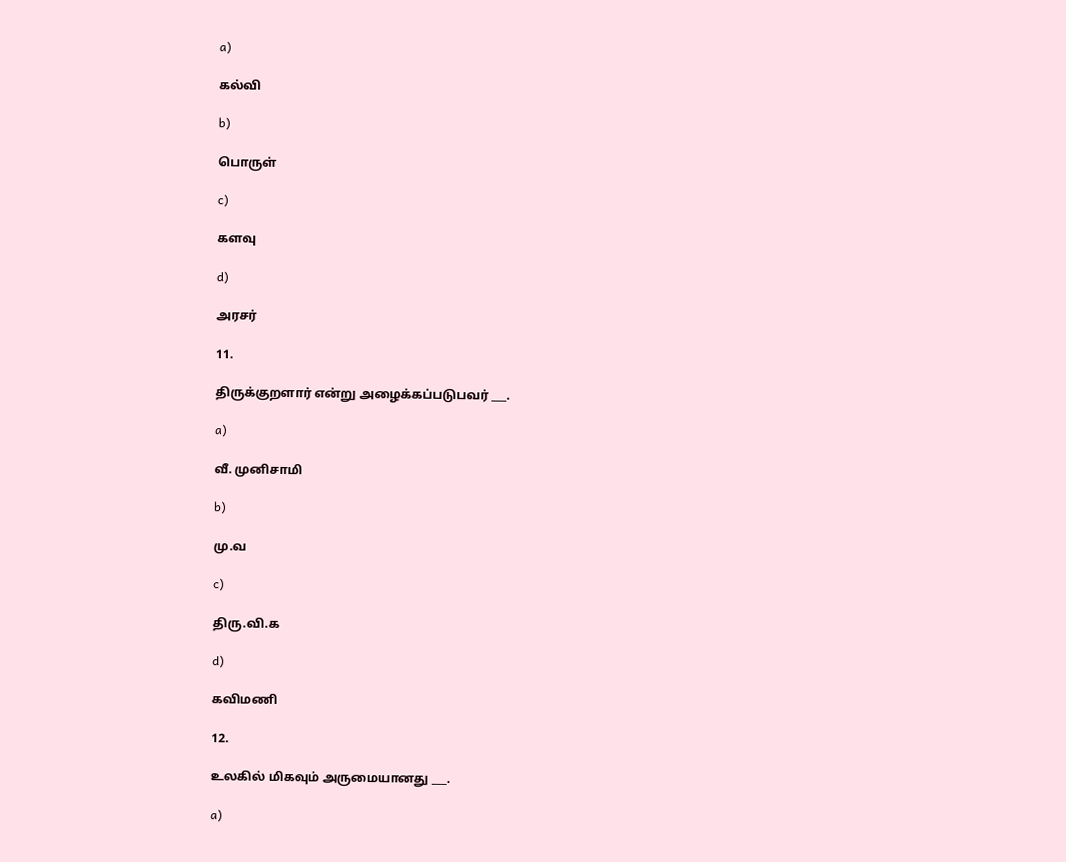a)

கல்வி

b)

பொருள்

c)

களவு

d)

அரசர்

11.

திருக்குறளார் என்று அழைக்கப்படுபவர் ___.

a)

வீ. முனிசாமி

b)

மு.வ

c)

திரு.வி.க

d)

கவிமணி

12.

உலகில் மிகவும் அருமையானது ___.

a)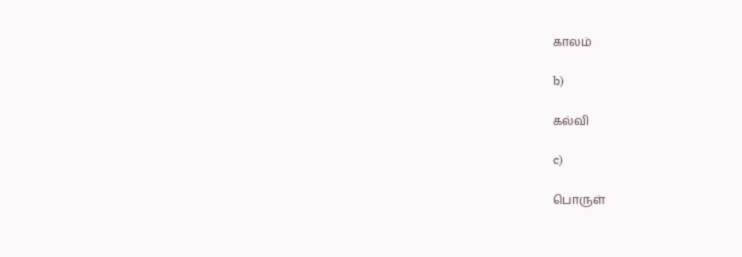காலம்

b)

கல்வி

c)

பொருள்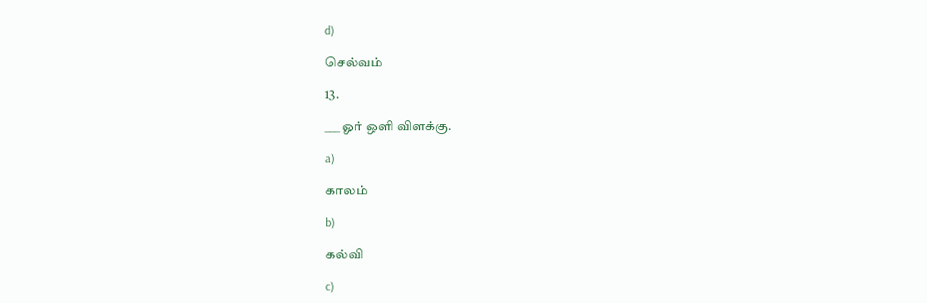d)

செல்வம்

13.

___ ஓர் ஒளி விளக்கு.

a)

காலம்

b)

கல்வி

c)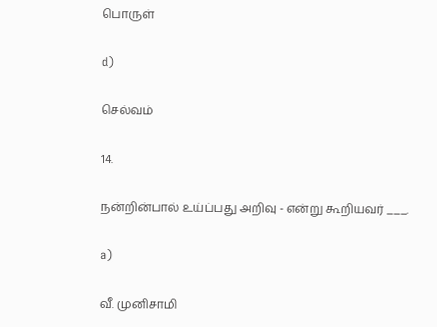பொருள்

d)

செல்வம்

14.

நன்றின்பால் உய்ப்பது அறிவு - என்று கூறியவர் ___.

a)

வீ. முனிசாமி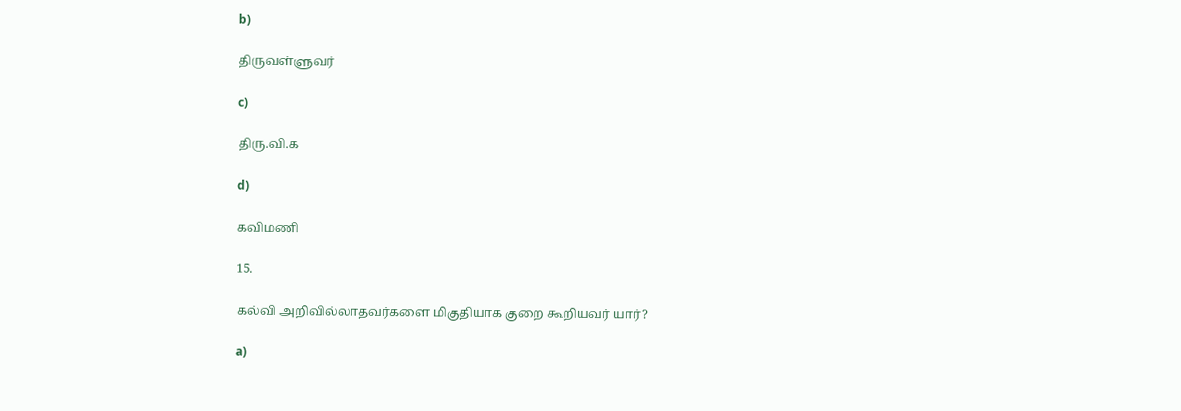b)

திருவள்ளுவர்

c)

திரு.வி.க

d)

கவிமணி

15.

கல்வி அறிவில்லாதவர்களை மிகுதியாக குறை கூறியவர் யார்?

a)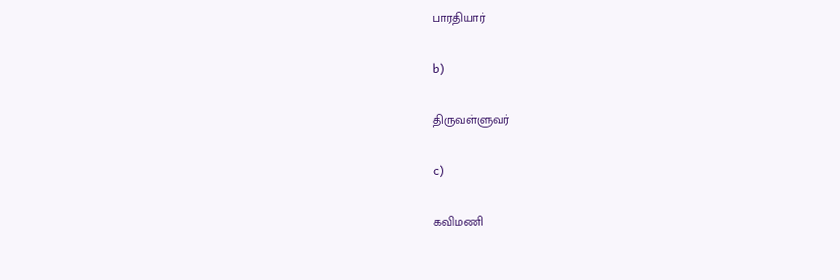பாரதியார்

b)

திருவள்ளுவர்

c)

கவிமணி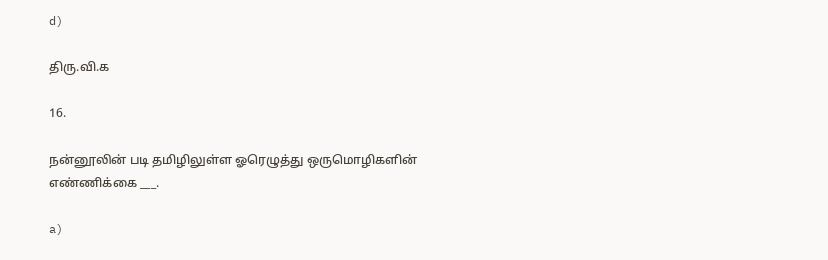d)

திரு.வி.க

16.

நன்னூலின் படி தமிழிலுள்ள ஓரெழுத்து ஒருமொழிகளின் எண்ணிக்கை ___.

a)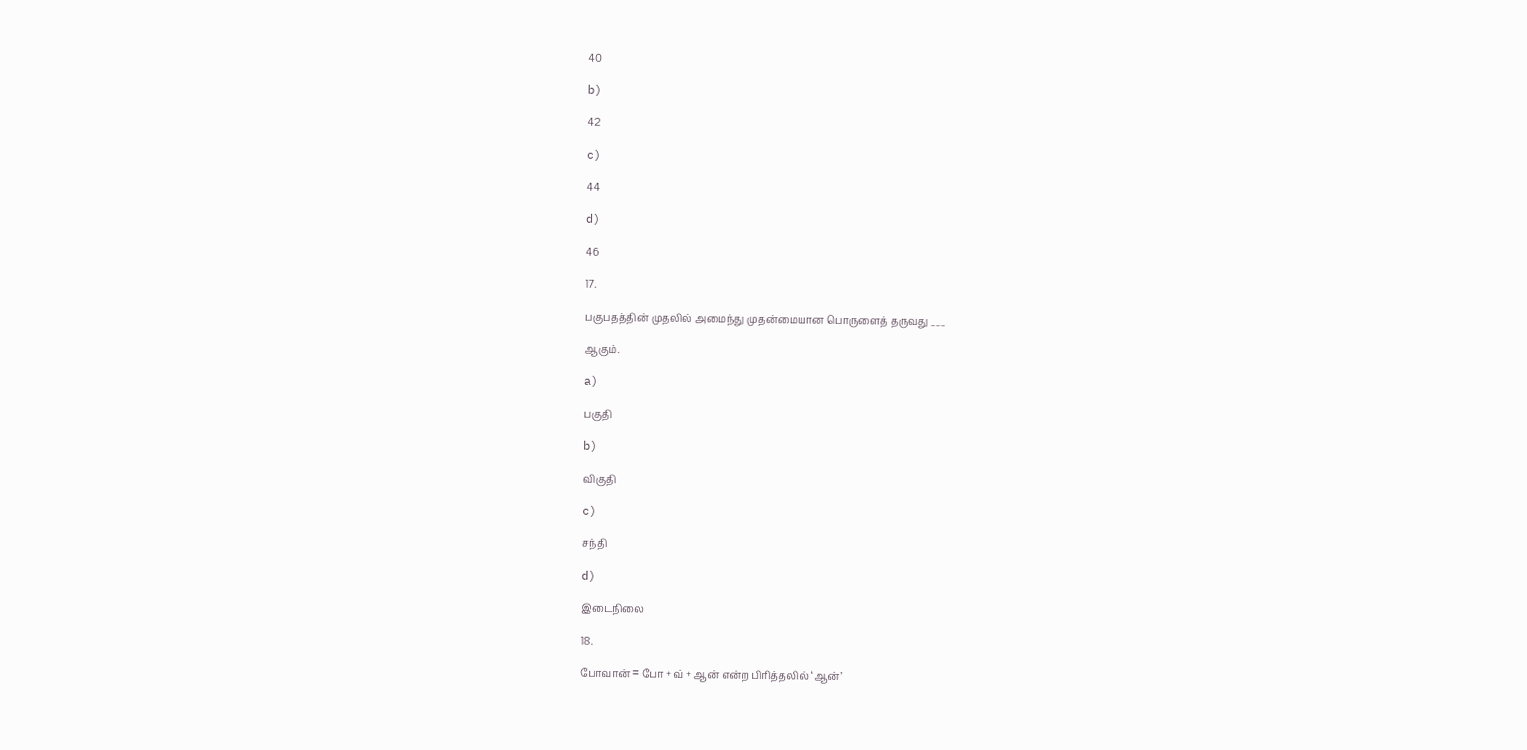40

b)

42

c)

44

d)

46

17.

பகுபதத்தின் முதலில் அமைந்து முதன்மையான பொருளைத் தருவது ___

ஆகும்.

a)

பகுதி

b)

விகுதி

c)

சந்தி

d)

இடைநிலை

18.

போவான் = போ + வ் + ஆன் என்ற பிரித்தலில் ‘ஆன்’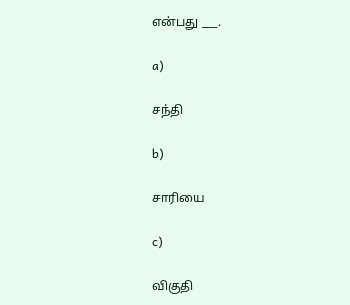என்பது ___.

a)

சந்தி

b)

சாரியை

c)

விகுதி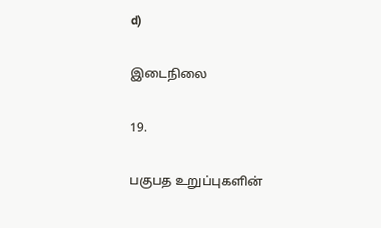d)

இடைநிலை

19.

பகுபத உறுப்புகளின்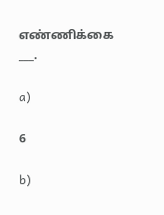எண்ணிக்கை ___.

a)

6

b)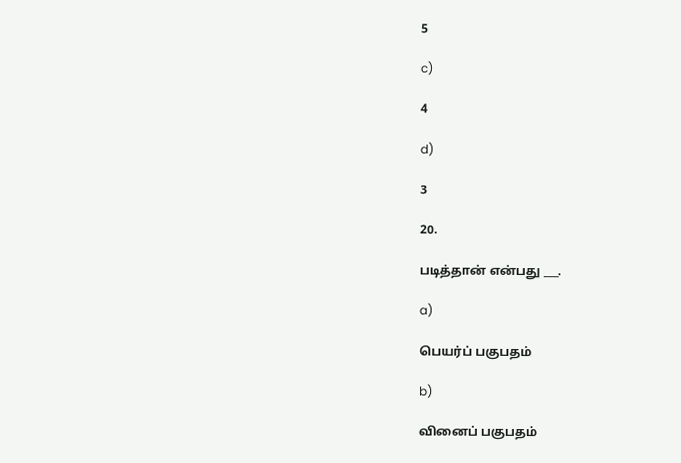5

c)

4

d)

3

20.

படித்தான் என்பது ___.

a)

பெயர்ப் பகுபதம்

b)

வினைப் பகுபதம்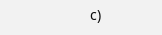c)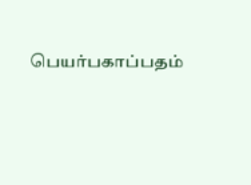பெயர்பகாப்பதம்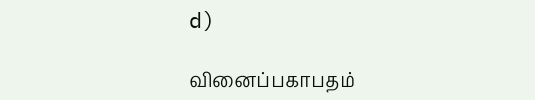d)

வினைப்பகாபதம்